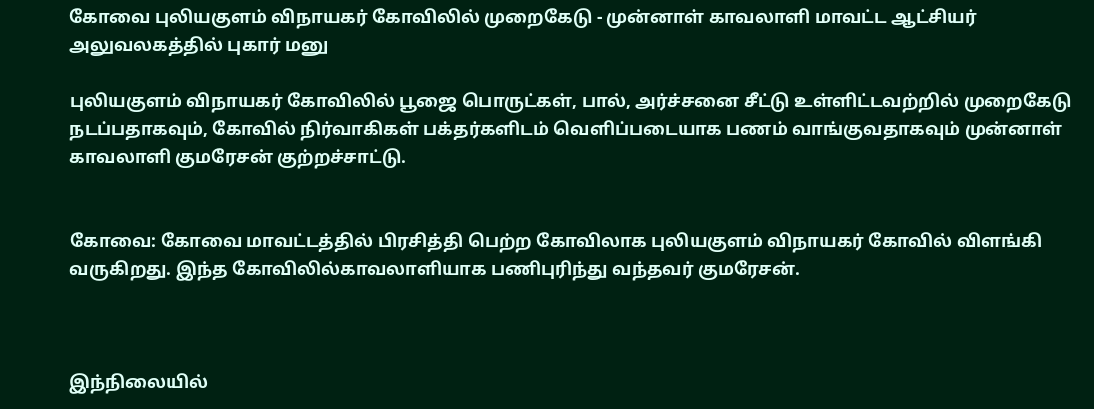கோவை புலியகுளம் விநாயகர் கோவிலில் முறைகேடு - முன்னாள் காவலாளி மாவட்ட ஆட்சியர் அலுவலகத்தில் புகார் மனு

புலியகுளம் விநாயகர் கோவிலில் பூஜை பொருட்கள், பால், அர்ச்சனை சீட்டு உள்ளிட்டவற்றில் முறைகேடு நடப்பதாகவும், கோவில் நிர்வாகிகள் பக்தர்களிடம் வெளிப்படையாக பணம் வாங்குவதாகவும் முன்னாள் காவலாளி குமரேசன் குற்றச்சாட்டு.


கோவை: கோவை மாவட்டத்தில் பிரசித்தி பெற்ற கோவிலாக புலியகுளம் விநாயகர் கோவில் விளங்கி வருகிறது. இந்த கோவிலில்காவலாளியாக பணிபுரிந்து வந்தவர் குமரேசன்.



இந்நிலையில்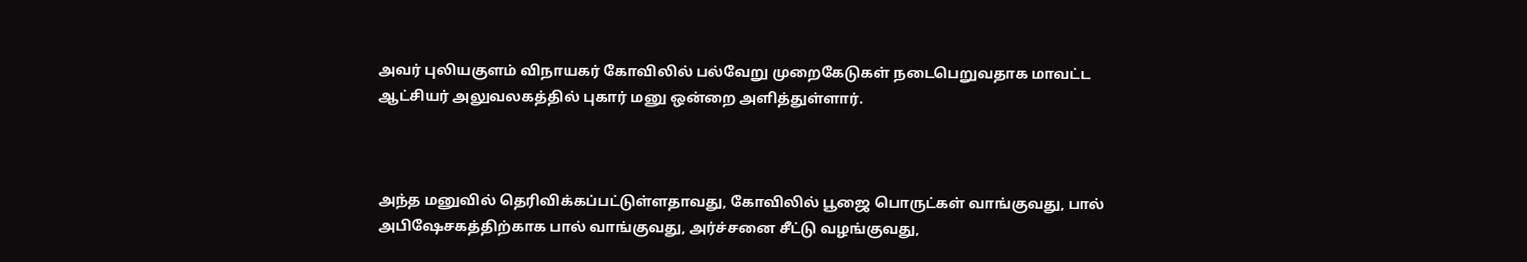அவர் புலியகுளம் விநாயகர் கோவிலில் பல்வேறு முறைகேடுகள் நடைபெறுவதாக மாவட்ட ஆட்சியர் அலுவலகத்தில் புகார் மனு ஒன்றை அளித்துள்ளார்.



அந்த மனுவில் தெரிவிக்கப்பட்டுள்ளதாவது, கோவிலில் பூஜை பொருட்கள் வாங்குவது, பால் அபிஷேசகத்திற்காக பால் வாங்குவது, அர்ச்சனை சீட்டு வழங்குவது,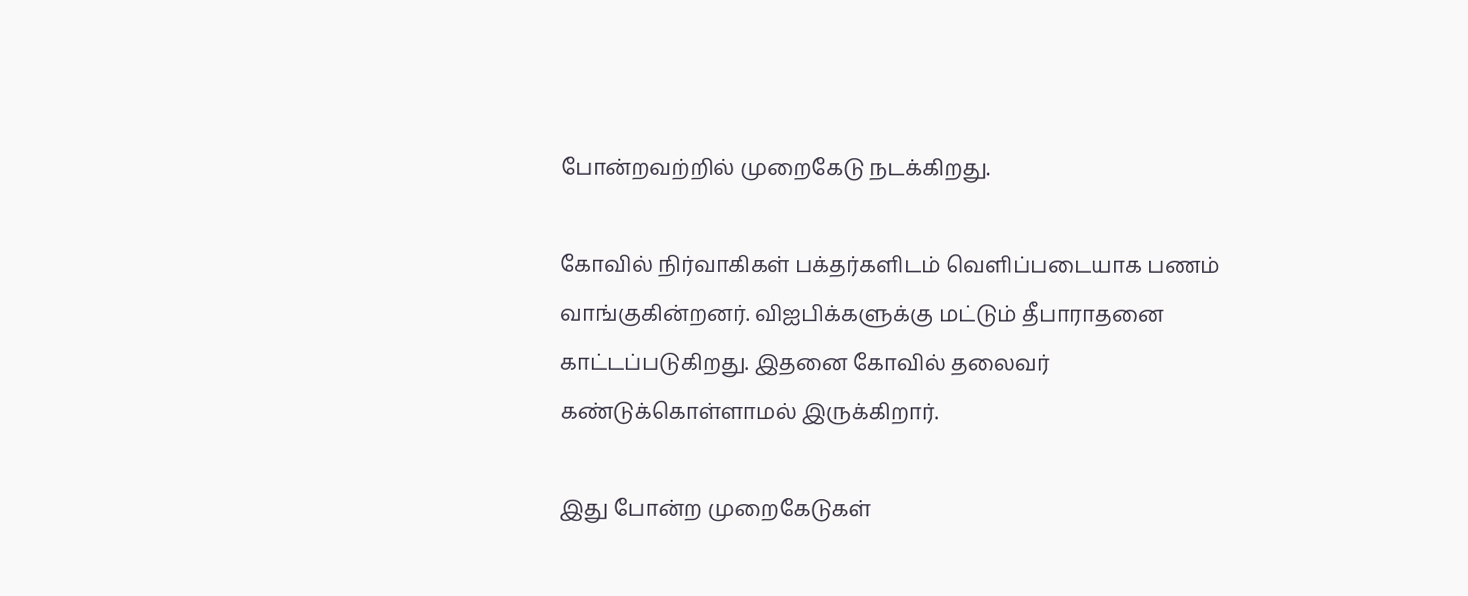போன்றவற்றில் முறைகேடு நடக்கிறது.

கோவில் நிர்வாகிகள் பக்தர்களிடம் வெளிப்படையாக பணம் வாங்குகின்றனர். விஐபிக்களுக்கு மட்டும் தீபாராதனை காட்டப்படுகிறது. இதனை கோவில் தலைவர் கண்டுக்கொள்ளாமல் இருக்கிறார்.

இது போன்ற முறைகேடுகள்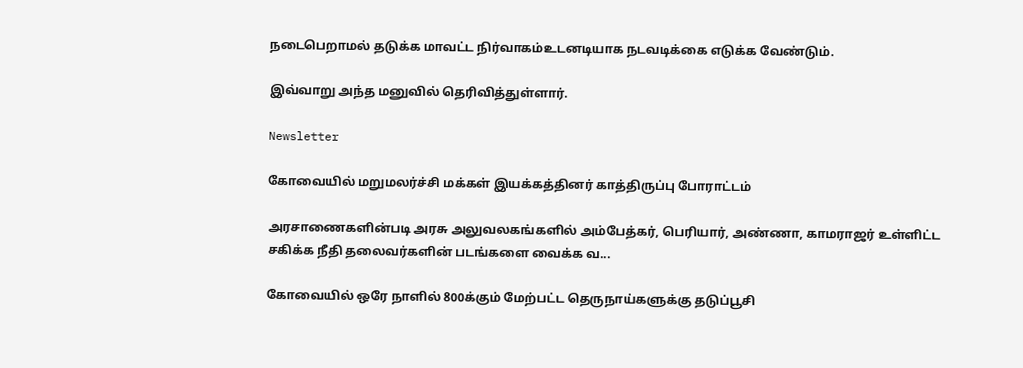நடைபெறாமல் தடுக்க மாவட்ட நிர்வாகம்உடனடியாக நடவடிக்கை எடுக்க வேண்டும்.

இவ்வாறு அந்த மனுவில் தெரிவித்துள்ளார்.

Newsletter

கோவையில் மறுமலர்ச்சி மக்கள் இயக்கத்தினர் காத்திருப்பு போராட்டம்

அரசாணைகளின்படி அரசு அலுவலகங்களில் அம்பேத்கர், பெரியார், அண்ணா, காமராஜர் உள்ளிட்ட சகிக்க நீதி தலைவர்களின் படங்களை வைக்க வ...

கோவையில் ஒரே நாளில் 800க்கும் மேற்பட்ட தெருநாய்களுக்கு தடுப்பூசி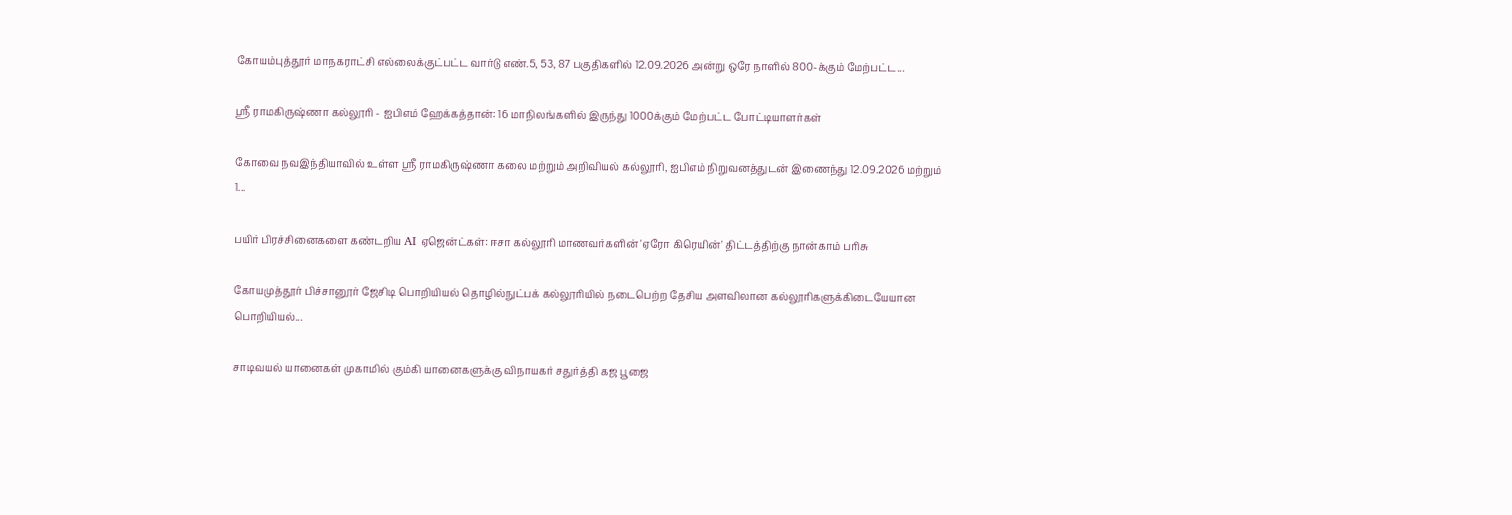கோயம்புத்தூர் மாநகராட்சி எல்லைக்குட்பட்ட வார்டு எண்.5, 53, 87 பகுதிகளில் 12.09.2026 அன்று ஒரே நாளில் 800-க்கும் மேற்பட்ட...

ஸ்ரீ ராமகிருஷ்ணா கல்லூரி - ஐபிஎம் ஹேக்கத்தான்: 16 மாநிலங்களில் இருந்து 1000க்கும் மேற்பட்ட போட்டியாளர்கள்

கோவை நவஇந்தியாவில் உள்ள ஸ்ரீ ராமகிருஷ்ணா கலை மற்றும் அறிவியல் கல்லூரி, ஐபிஎம் நிறுவனத்துடன் இணைந்து 12.09.2026 மற்றும் 1...

பயிர் பிரச்சினைகளை கண்டறிய AI ஏஜென்ட்கள்: ஈசா கல்லூரி மாணவர்களின் 'ஏரோ கிரெயின்' திட்டத்திற்கு நான்காம் பரிசு

கோயமுத்தூர் பிச்சானூர் ஜேசிடி பொறியியல் தொழில்நுட்பக் கல்லூரியில் நடைபெற்ற தேசிய அளவிலான கல்லூரிகளுக்கிடையேயான பொறியியல்...

சாடிவயல் யானைகள் முகாமில் கும்கி யானைகளுக்கு விநாயகர் சதுர்த்தி கஜ பூஜை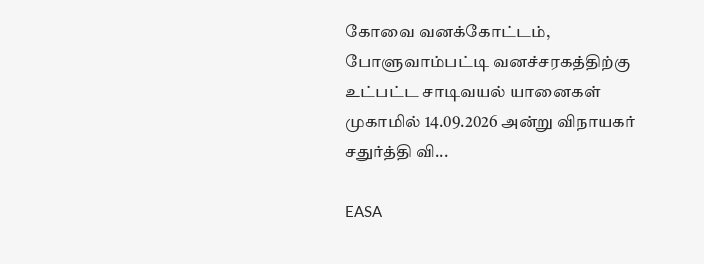கோவை வனக்கோட்டம், போளுவாம்பட்டி வனச்சரகத்திற்கு உட்பட்ட சாடிவயல் யானைகள் முகாமில் 14.09.2026 அன்று விநாயகர் சதுர்த்தி வி...

EASA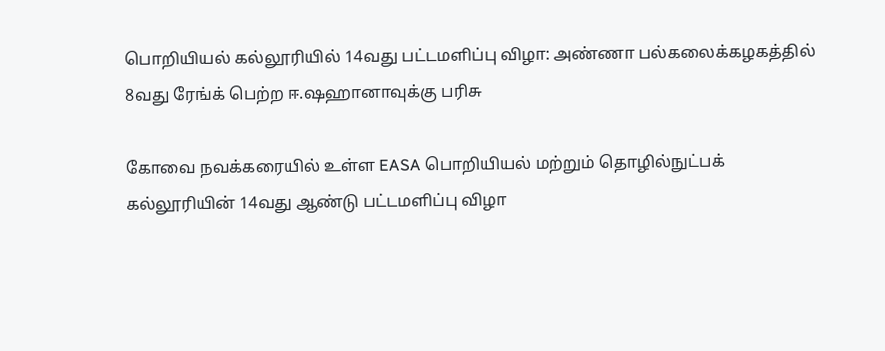பொறியியல் கல்லூரியில் 14வது பட்டமளிப்பு விழா: அண்ணா பல்கலைக்கழகத்தில் 8வது ரேங்க் பெற்ற ஈ.ஷஹானாவுக்கு பரிசு

கோவை நவக்கரையில் உள்ள EASA பொறியியல் மற்றும் தொழில்நுட்பக் கல்லூரியின் 14வது ஆண்டு பட்டமளிப்பு விழா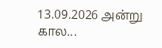13.09.2026 அன்று கால...